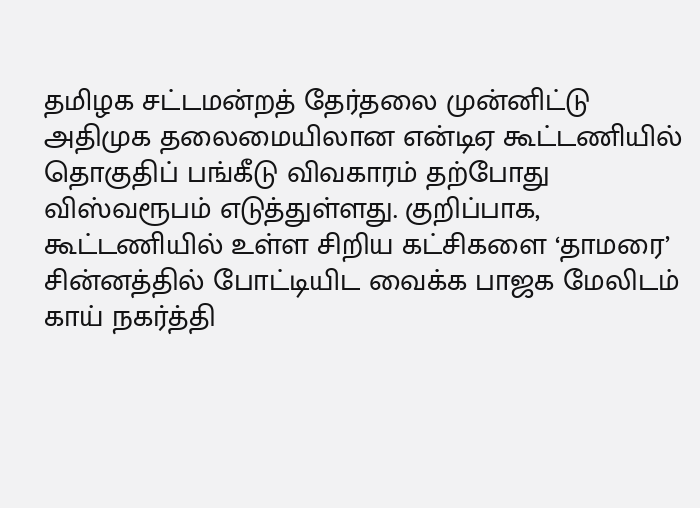தமிழக சட்டமன்றத் தேர்தலை முன்னிட்டு அதிமுக தலைமையிலான என்டிஏ கூட்டணியில் தொகுதிப் பங்கீடு விவகாரம் தற்போது விஸ்வரூபம் எடுத்துள்ளது. குறிப்பாக, கூட்டணியில் உள்ள சிறிய கட்சிகளை ‘தாமரை’ சின்னத்தில் போட்டியிட வைக்க பாஜக மேலிடம் காய் நகர்த்தி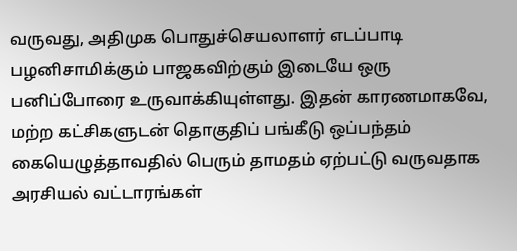வருவது, அதிமுக பொதுச்செயலாளர் எடப்பாடி பழனிசாமிக்கும் பாஜகவிற்கும் இடையே ஒரு பனிப்போரை உருவாக்கியுள்ளது. இதன் காரணமாகவே, மற்ற கட்சிகளுடன் தொகுதிப் பங்கீடு ஒப்பந்தம் கையெழுத்தாவதில் பெரும் தாமதம் ஏற்பட்டு வருவதாக அரசியல் வட்டாரங்கள்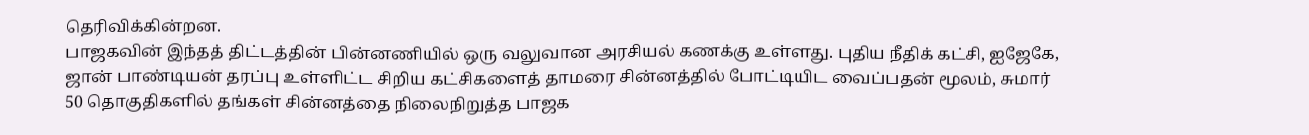தெரிவிக்கின்றன.
பாஜகவின் இந்தத் திட்டத்தின் பின்னணியில் ஒரு வலுவான அரசியல் கணக்கு உள்ளது. புதிய நீதிக் கட்சி, ஐஜேகே, ஜான் பாண்டியன் தரப்பு உள்ளிட்ட சிறிய கட்சிகளைத் தாமரை சின்னத்தில் போட்டியிட வைப்பதன் மூலம், சுமார் 50 தொகுதிகளில் தங்கள் சின்னத்தை நிலைநிறுத்த பாஜக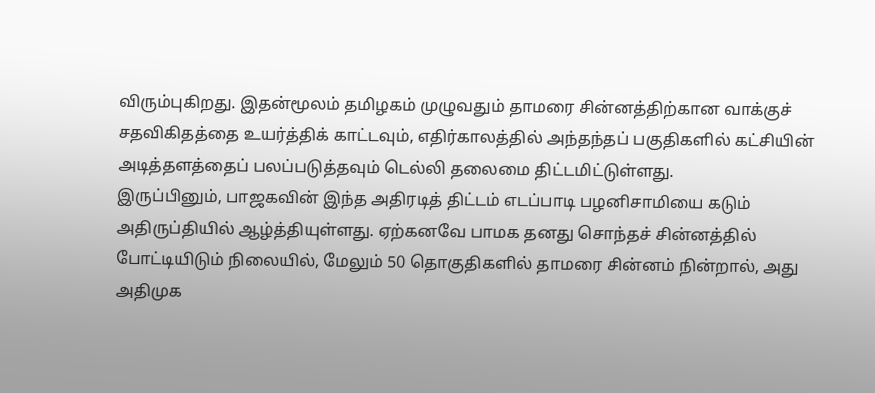விரும்புகிறது. இதன்மூலம் தமிழகம் முழுவதும் தாமரை சின்னத்திற்கான வாக்குச் சதவிகிதத்தை உயர்த்திக் காட்டவும், எதிர்காலத்தில் அந்தந்தப் பகுதிகளில் கட்சியின் அடித்தளத்தைப் பலப்படுத்தவும் டெல்லி தலைமை திட்டமிட்டுள்ளது.
இருப்பினும், பாஜகவின் இந்த அதிரடித் திட்டம் எடப்பாடி பழனிசாமியை கடும் அதிருப்தியில் ஆழ்த்தியுள்ளது. ஏற்கனவே பாமக தனது சொந்தச் சின்னத்தில் போட்டியிடும் நிலையில், மேலும் 50 தொகுதிகளில் தாமரை சின்னம் நின்றால், அது அதிமுக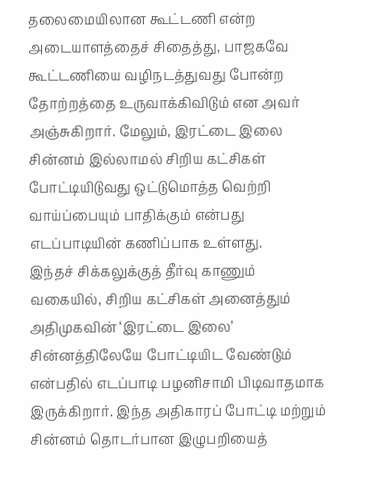தலைமையிலான கூட்டணி என்ற அடையாளத்தைச் சிதைத்து, பாஜகவே கூட்டணியை வழிநடத்துவது போன்ற தோற்றத்தை உருவாக்கிவிடும் என அவர் அஞ்சுகிறார். மேலும், இரட்டை இலை சின்னம் இல்லாமல் சிறிய கட்சிகள் போட்டியிடுவது ஒட்டுமொத்த வெற்றி வாய்ப்பையும் பாதிக்கும் என்பது எடப்பாடியின் கணிப்பாக உள்ளது.
இந்தச் சிக்கலுக்குத் தீர்வு காணும் வகையில், சிறிய கட்சிகள் அனைத்தும் அதிமுகவின் ‘இரட்டை இலை’ சின்னத்திலேயே போட்டியிட வேண்டும் என்பதில் எடப்பாடி பழனிசாமி பிடிவாதமாக இருக்கிறார். இந்த அதிகாரப் போட்டி மற்றும் சின்னம் தொடர்பான இழுபறியைத்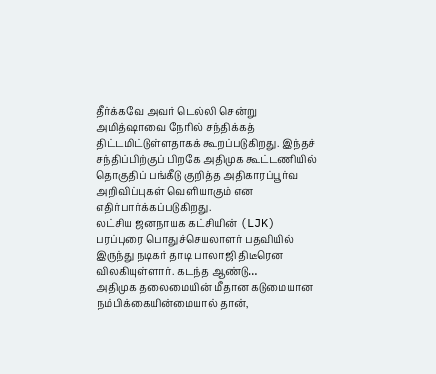தீர்க்கவே அவர் டெல்லி சென்று அமித்ஷாவை நேரில் சந்திக்கத் திட்டமிட்டுள்ளதாகக் கூறப்படுகிறது. இந்தச் சந்திப்பிற்குப் பிறகே அதிமுக கூட்டணியில் தொகுதிப் பங்கீடு குறித்த அதிகாரப்பூர்வ அறிவிப்புகள் வெளியாகும் என எதிர்பார்க்கப்படுகிறது.
லட்சிய ஜனநாயக கட்சியின் (LJK) பரப்புரை பொதுச்செயலாளர் பதவியில் இருந்து நடிகர் தாடி பாலாஜி திடீரென விலகியுள்ளார். கடந்த ஆண்டு…
அதிமுக தலைமையின் மீதான கடுமையான நம்பிக்கையின்மையால் தான்,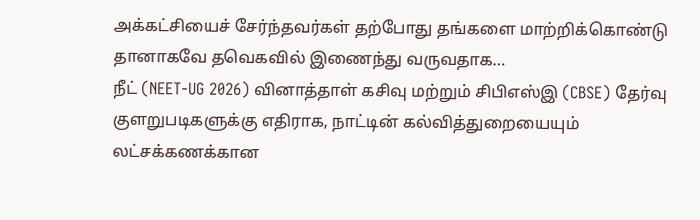அக்கட்சியைச் சேர்ந்தவர்கள் தற்போது தங்களை மாற்றிக்கொண்டு தானாகவே தவெகவில் இணைந்து வருவதாக…
நீட் (NEET-UG 2026) வினாத்தாள் கசிவு மற்றும் சிபிஎஸ்இ (CBSE) தேர்வு குளறுபடிகளுக்கு எதிராக, நாட்டின் கல்வித்துறையையும் லட்சக்கணக்கான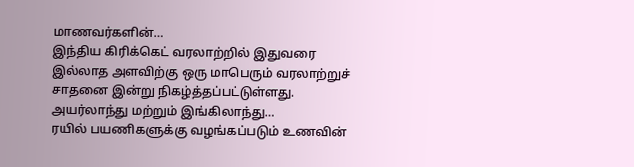மாணவர்களின்…
இந்திய கிரிக்கெட் வரலாற்றில் இதுவரை இல்லாத அளவிற்கு ஒரு மாபெரும் வரலாற்றுச் சாதனை இன்று நிகழ்த்தப்பட்டுள்ளது. அயர்லாந்து மற்றும் இங்கிலாந்து…
ரயில் பயணிகளுக்கு வழங்கப்படும் உணவின்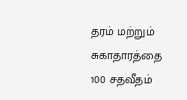தரம் மற்றும் சுகாதாரத்தை 100 சதவீதம்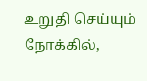உறுதி செய்யும் நோக்கில்,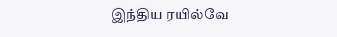இந்திய ரயில்வே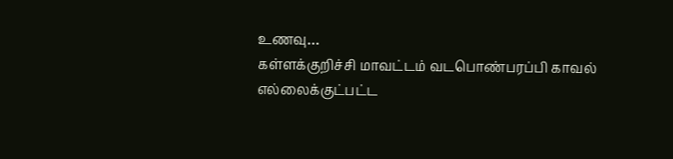உணவு…
கள்ளக்குறிச்சி மாவட்டம் வடபொண்பரப்பி காவல் எல்லைக்குட்பட்ட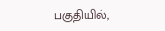பகுதியில்,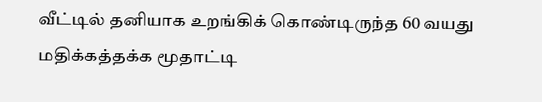வீட்டில் தனியாக உறங்கிக் கொண்டிருந்த 60 வயது மதிக்கத்தக்க மூதாட்டி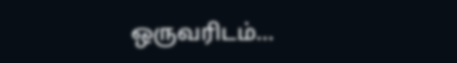ஒருவரிடம்…